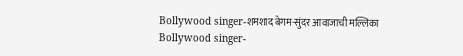Bollywood singer-शमशाद बेगम-सुंदर आवाजाची मल्लिका
Bollywood singer-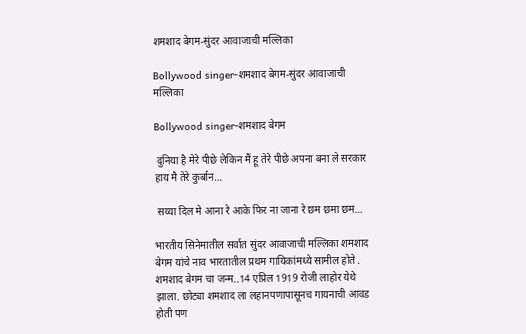शमशाद बेगम-सुंदर आवाजाची मल्लिका

Bollywood singer-शमशाद बेगम-सुंदर आवाजाची मल्लिका

Bollywood singer-शमशाद बेगम

 दुनिया है मेरे पीछे लेकिन मैं हू तेरे पीछे अपना बना ले सरकार हाय मै तेरे कुर्बान…

 सय्या दिल मे आना रे आके फिर ना जाना रे छम छमा छम…

भारतीय सिनेमातील सर्वात सुंदर आवाजाची मल्लिका शमशाद बेगम यांचे नाव भारतातील प्रथम गायिकांमध्ये सामील होते . शमशाद बेगम चा जन्म..14 एप्रिल 1919 रोजी लाहोर येथे झाला. छोट्या शमशाद ला लहानपणापासूनच गायनाची आवड होती पण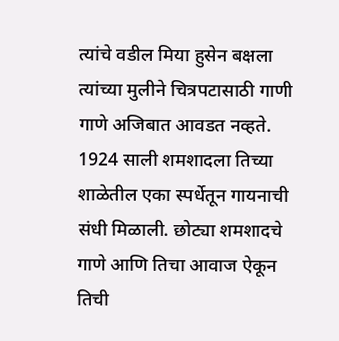त्यांचे वडील मिया हुसेन बक्षला त्यांच्या मुलीने चित्रपटासाठी गाणी गाणे अजिबात आवडत नव्हते. 1924 साली शमशादला तिच्या शाळेतील एका स्पर्धेतून गायनाची संधी मिळाली. छोट्या शमशादचे गाणे आणि तिचा आवाज ऐकून तिची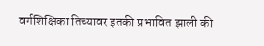वर्गशिक्षिका तिच्यावर इतकी प्रभावित झाली की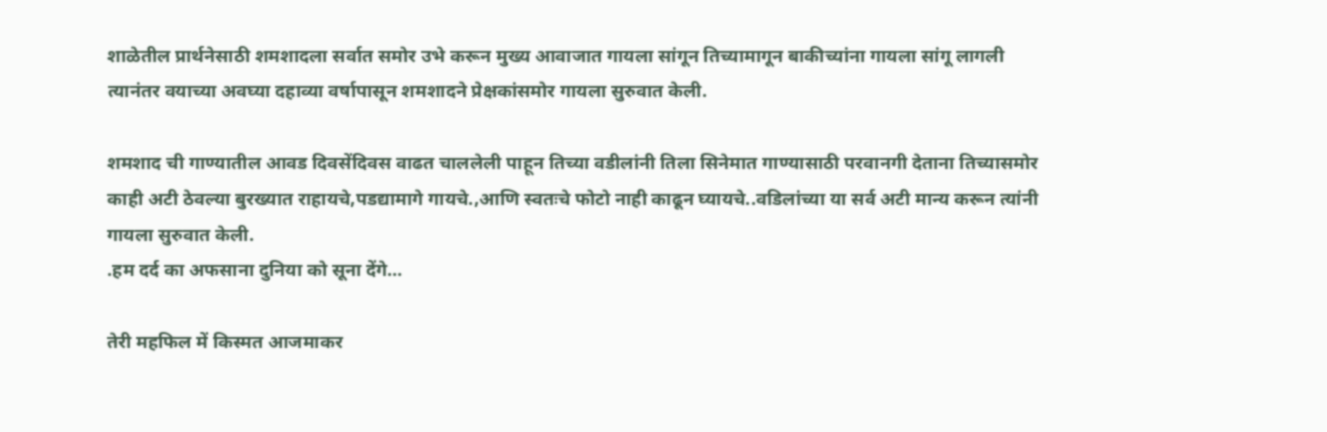शाळेतील प्रार्थनेसाठी शमशादला सर्वात समोर उभे करून मुख्य आवाजात गायला सांगून तिच्यामागून बाकीच्यांना गायला सांगू लागली त्यानंतर वयाच्या अवघ्या दहाव्या वर्षापासून शमशादने प्रेक्षकांसमोर गायला सुरुवात केली.

शमशाद ची गाण्यातील आवड दिवसेंदिवस वाढत चाललेली पाहून तिच्या वडीलांनी तिला सिनेमात गाण्यासाठी परवानगी देताना तिच्यासमोर काही अटी ठेवल्या बुरख्यात राहायचे,पडद्यामागे गायचे.,आणि स्वतःचे फोटो नाही काढून घ्यायचे..वडिलांच्या या सर्व अटी मान्य करून त्यांनी गायला सुरुवात केली.
.हम दर्द का अफसाना दुनिया को सूना देंगे…

तेरी महफिल में किस्मत आजमाकर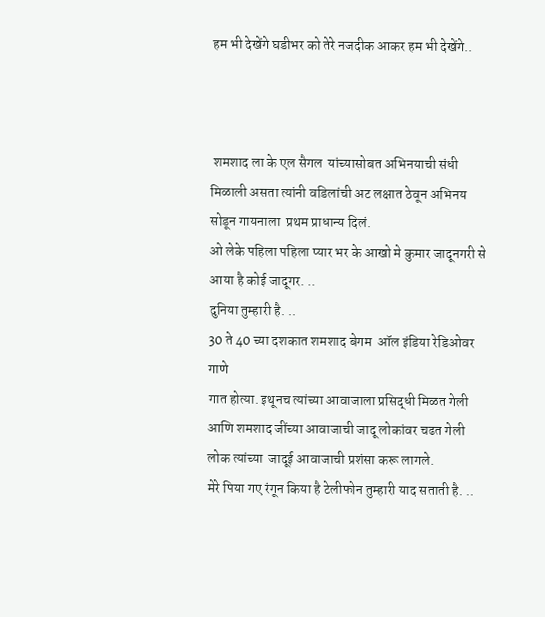हम भी देखेंगे घडीभर को तेरे नजदीक आकर हम भी देखेंगे..



 शमशाद ला के एल सैगल  यांच्यासोबत अभिनयाची संधी मिळाली असता त्यांनी वडिलांची अट लक्षात ठेवून अभिनय सोडून गायनाला  प्रथम प्राधान्य दिलं.
ओ लेके पहिला पहिला प्यार भर के आखो मे कुमार जादूनगरी से आया है कोई जादूगर. ..
दुनिया तुम्हारी है. ..
30 ते 40 च्या दशकात शमशाद बेगम  ऑल इंडिया रेडिओवर गाणे
गात होत्या. इथूनच त्यांच्या आवाजाला प्रसिद्धी मिळत गेली आणि शमशाद जींच्या आवाजाची जादू लोकांवर चढत गेली लोक त्यांच्या  जादूई आवाजाची प्रशंसा करू लागले.
मेरे पिया गए रंगून किया है टेलीफोन तुम्हारी याद सताती है. ..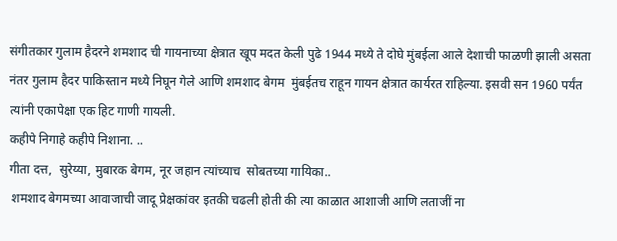संगीतकार गुलाम हैदरने शमशाद ची गायनाच्या क्षेत्रात खूप मदत केली पुढे 1944 मध्ये ते दोघे मुंबईला आले देशाची फाळणी झाली असता नंतर गुलाम हैदर पाकिस्तान मध्ये निघून गेले आणि शमशाद बेगम  मुंबईतच राहून गायन क्षेत्रात कार्यरत राहिल्या. इसवी सन 1960 पर्यंत त्यांनी एकापेक्षा एक हिट गाणी गायली.
कहीपे निगाहे कहीपे निशाना. ..
गीता दत्त,  सुरेय्या, मुबारक बेगम, नूर जहान त्यांच्याच  सोबतच्या गायिका..
 शमशाद बेगमच्या आवाजाची जादू प्रेक्षकांवर इतकी चढली होती की त्या काळात आशाजी आणि लताजीं ना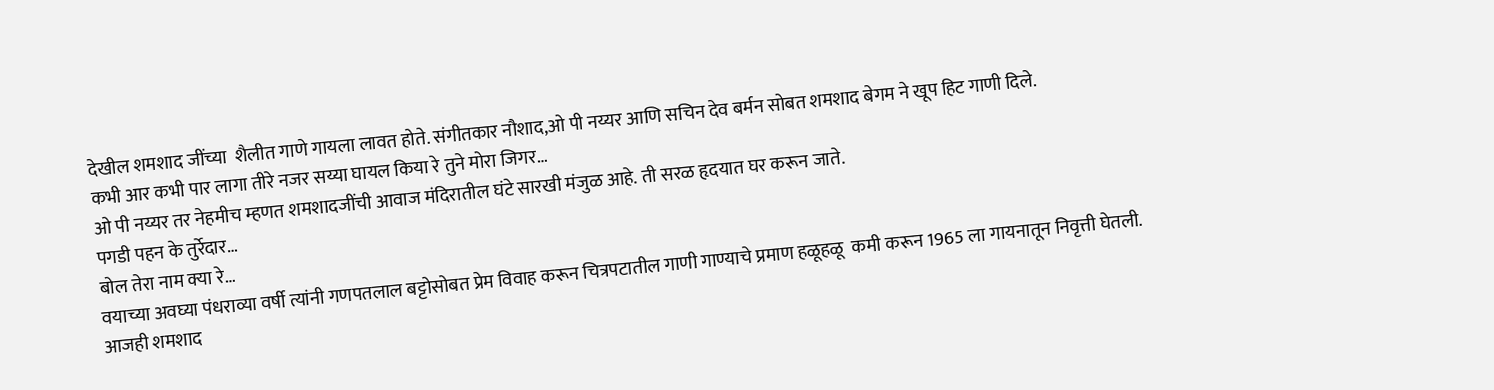देखील शमशाद जींच्या  शैलीत गाणे गायला लावत होते. संगीतकार नौशाद,ओ पी नय्यर आणि सचिन देव बर्मन सोबत शमशाद बेगम ने खूप हिट गाणी दिले.
कभी आर कभी पार लागा तीरे नजर सय्या घायल किया रे तुने मोरा जिगर…
ओ पी नय्यर तर नेहमीच म्हणत शमशादजींची आवाज मंदिरातील घंटे सारखी मंजुळ आहे. ती सरळ हृदयात घर करून जाते.
पगडी पहन के तुर्रेदार…
बोल तेरा नाम क्या रे…
वयाच्या अवघ्या पंधराव्या वर्षी त्यांनी गणपतलाल बट्टोसोबत प्रेम विवाह करून चित्रपटातील गाणी गाण्याचे प्रमाण हळूहळू  कमी करून 1965 ला गायनातून निवृत्ती घेतली.
आजही शमशाद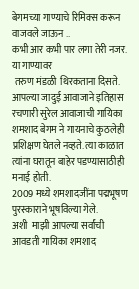बेगमच्या गाण्याचे रिमिक्स करून वाजवले जाऊन ..
कभी आर कभी पार लगा तेरी नजर.
या गाण्यावर
 तरुण मंडळी  थिरकताना दिसते.
आपल्या जादुई आवाजाने इतिहास रचणारी सुरेल आवाजाची गायिका शमशाद बेगम ने गायनाचे कुठलेही प्रशिक्षण घेतले नव्हते. त्या काळात त्यांना घरातून बाहेर पडण्यासाठीही मनाई होती.
2009 मध्ये शमशादजींना पद्मभूषण पुरस्काराने भूषविल्या गेले.
अशी  माझी आपल्या सर्वांची  आवडती गायिका शमशाद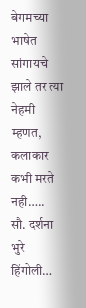बेगमच्या भाषेत सांगायचे झाले तर त्या नेहमी म्हणत,
कलाकार कभी मरते नही…..
सौ. दर्शना भुरे हिंगोली…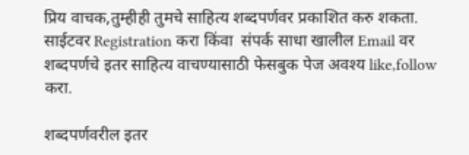प्रिय वाचक,तुम्हीही तुमचे साहित्य शब्दपर्णवर प्रकाशित करु शकता.
साईटवर Registration करा किंवा  संपर्क साधा खालील Email वर
शब्दपर्णचे इतर साहित्य वाचण्यासाठी फेसबुक पेज अवश्य like,follow करा.

शब्दपर्णवरील इतर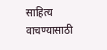साहित्य वाचण्यासाठी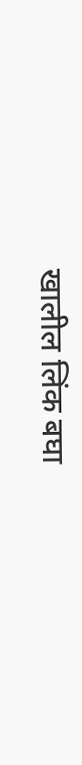खालील लिंक बघा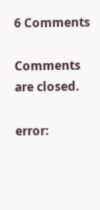6 Comments

Comments are closed.

error: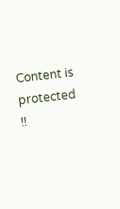Content is protected !!